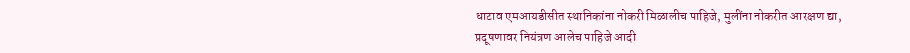धाटाव एमआयडीसीत स्थानिकांना नोकरी मिळालीच पाहिजे, मुलींना नोकरीत आरक्षण द्या, प्रदूषणावर नियंत्रण आलेच पाहिजे आदी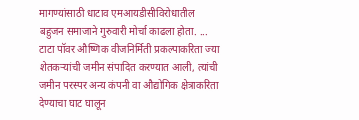मागण्यांसाठी धाटाव एमआयडीसीविरोधातील बहुजन समाजाने गुरुवारी मोर्चा काढला होता. ...
टाटा पॉवर औष्णिक वीजनिर्मिती प्रकल्पाकरिता ज्या शेतकऱ्यांची जमीन संपादित करण्यात आली, त्यांची जमीन परस्पर अन्य कंपनी वा औद्योगिक क्षेत्राकरिता देण्याचा घाट घालून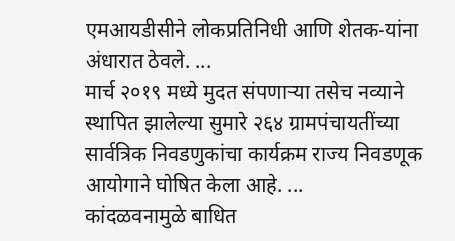एमआयडीसीने लोकप्रतिनिधी आणि शेतक-यांना अंधारात ठेवले. ...
मार्च २०१९ मध्ये मुदत संपणाऱ्या तसेच नव्याने स्थापित झालेल्या सुमारे २६४ ग्रामपंचायतींच्या सार्वत्रिक निवडणुकांचा कार्यक्रम राज्य निवडणूक आयोगाने घोषित केला आहे. ...
कांदळवनामुळे बाधित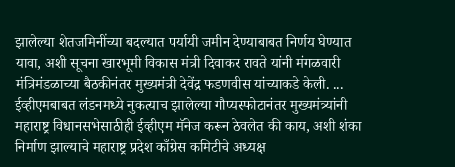झालेल्या शेतजमिनींच्या बदल्यात पर्यायी जमीन देण्याबाबत निर्णय घेण्यात यावा, अशी सूचना खारभूमी विकास मंत्री दिवाकर रावते यांनी मंगळवारी मंत्रिमंडळाच्या बैठकीनंतर मुख्यमंत्री देवेंद्र फडणवीस यांच्याकडे केली. ...
ईव्हीएमबाबत लंडनमध्ये नुकत्याच झालेल्या गौप्यस्फोटानंतर मुख्यमंत्र्यांनी महाराष्ट्र विधानसभेसाठीही ईव्हीएम मॅनेज करून ठेवलेत की काय, अशी शंका निर्माण झाल्याचे महाराष्ट्र प्रदेश काँग्रेस कमिटीचे अध्यक्ष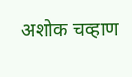अशोक चव्हाण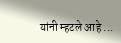यांनी म्हटले आहे ...